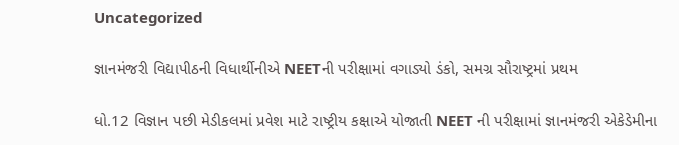Uncategorized

જ્ઞાનમંજરી વિદ્યાપીઠની વિધાર્થીનીએ NEETની પરીક્ષામાં વગાડ્યો ડંકો, સમગ્ર સૌરાષ્ટ્રમાં પ્રથમ

ધો.12 વિજ્ઞાન પછી મેડીકલમાં પ્રવેશ માટે રાષ્ટ્રીય કક્ષાએ યોજાતી NEET ની પરીક્ષામાં જ્ઞાનમંજરી એકેડેમીના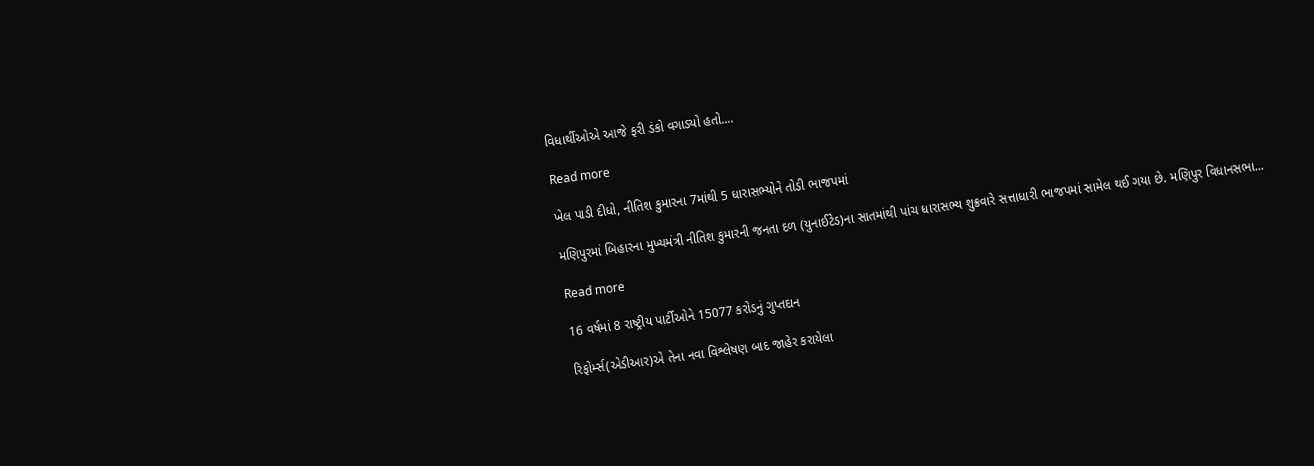વિધાર્થીઓએ આજે ફરી ડંકો વગાડ્યો હતો....

Read more

ખેલ પાડી દીધો, નીતિશ કુમારના 7માંથી 5 ધારાસભ્યોને તોડી ભાજપમાં

મણિપુરમાં બિહારના મુખ્યમંત્રી નીતિશ કુમારની જનતા દળ (યુનાઈટેડ)ના સાતમાંથી પાંચ ધારાસભ્ય શુક્રવારે સત્તાધારી ભાજપમાં સામેલ થઈ ગયા છે. મણિપુર વિધાનસભા...

Read more

16 વર્ષમાં 8 રાષ્ટ્રીય પાર્ટીઓને 15077 કરોડનું ગુપ્તદાન

રિફોર્મ્સ(એડીઆર)એ તેના નવા વિશ્લેષણ બાદ જાહેર કરાયેલા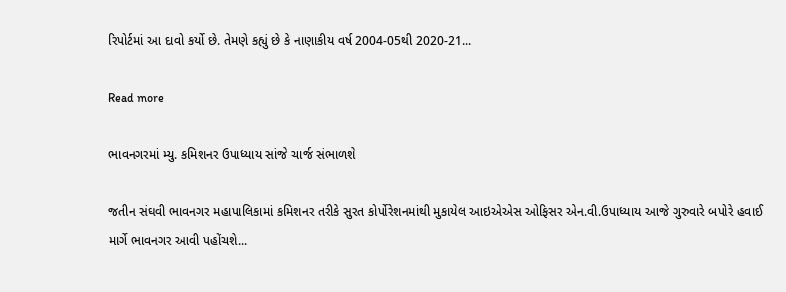રિપોર્ટમાં આ દાવો કર્યો છે. તેમણે કહ્યું છે કે નાણાકીય વર્ષ 2004-05થી 2020-21...

Read more

ભાવનગરમાં મ્યુ. કમિશનર ઉપાધ્યાય સાંજે ચાર્જ સંભાળશે

જતીન સંઘવી ભાવનગર મહાપાલિકામાં કમિશનર તરીકે સુરત કોર્પોરેશનમાંથી મુકાયેલ આઇએએસ ઓફિસર એન.વી.ઉપાધ્યાય આજે ગુરુવારે બપોરે હવાઈ માર્ગે ભાવનગર આવી પહોંચશે...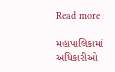Read more

મહાપાલિકામાં અધિકારીઓ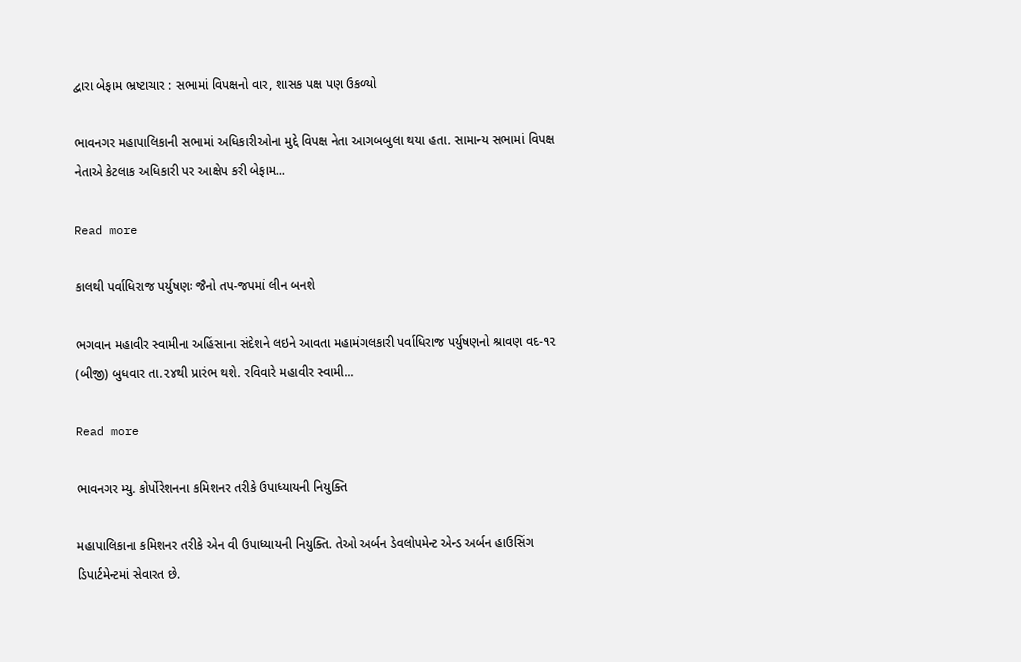દ્વારા બેફામ ભ્રષ્ટાચાર : સભામાં વિપક્ષનો વાર, શાસક પક્ષ પણ ઉકળ્યો

ભાવનગર મહાપાલિકાની સભામાં અધિકારીઓના મુદ્દે વિપક્ષ નેતા આગબબુલા થયા હતા. સામાન્ય સભામાં વિપક્ષ નેતાએ કેટલાક અધિકારી પર આક્ષેપ કરી બેફામ...

Read more

કાલથી પર્વાધિરાજ પર્યુષણઃ જૈનો તપ-જપમાં લીન બનશે

ભગવાન મહાવીર સ્વામીના અહિંસાના સંદેશને લઇને આવતા મહામંગલકારી પર્વાધિરાજ પર્યુષણનો શ્રાવણ વદ-૧૨ (બીજી) બુધવાર તા.૨૪થી પ્રારંભ થશે. રવિવારે મહાવીર સ્વામી...

Read more

ભાવનગર મ્યુ. કોર્પોરેશનના કમિશનર તરીકે ઉપાધ્યાયની નિયુક્તિ

મહાપાલિકાના કમિશનર તરીકે એન વી ઉપાધ્યાયની નિયુક્તિ. તેઓ અર્બન ડેવલોપમેન્ટ એન્ડ અર્બન હાઉસિંગ ડિપાર્ટમેન્ટમાં સેવારત છે.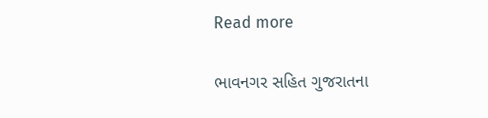Read more

ભાવનગર સહિત ગુજરાતના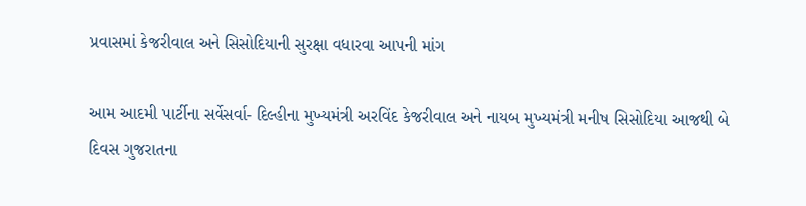પ્રવાસમાં કેજરીવાલ અને સિસોદિયાની સુરક્ષા વધારવા આપની માંગ

આમ આદમી પાર્ટીના સર્વેસર્વા- દિલ્હીના મુખ્યમંત્રી અરવિંદ કેજરીવાલ અને નાયબ મુખ્યમંત્રી મનીષ સિસોદિયા આજથી બે દિવસ ગુજરાતના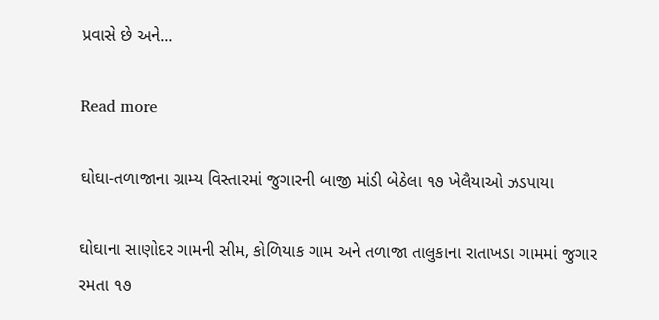પ્રવાસે છે અને...

Read more

ઘોઘા-તળાજાના ગ્રામ્ય વિસ્તારમાં જુગારની બાજી માંડી બેઠેલા ૧૭ ખેલૈયાઓ ઝડપાયા

ઘોઘાના સાણોદર ગામની સીમ, કોળિયાક ગામ અને તળાજા તાલુકાના રાતાખડા ગામમાં જુગાર રમતા ૧૭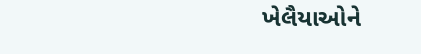ખેલૈયાઓને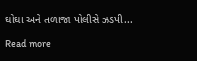ઘોઘા અને તળાજા પોલીસે ઝડપી...

Read more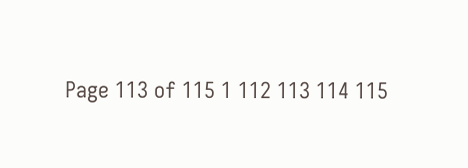Page 113 of 115 1 112 113 114 115